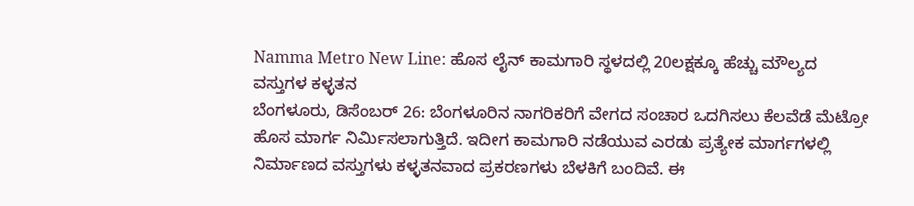Namma Metro New Line: ಹೊಸ ಲೈನ್ ಕಾಮಗಾರಿ ಸ್ಥಳದಲ್ಲಿ 20ಲಕ್ಷಕ್ಕೂ ಹೆಚ್ಚು ಮೌಲ್ಯದ ವಸ್ತುಗಳ ಕಳ್ಳತನ
ಬೆಂಗಳೂರು, ಡಿಸೆಂಬರ್ 26: ಬೆಂಗಳೂರಿನ ನಾಗರಿಕರಿಗೆ ವೇಗದ ಸಂಚಾರ ಒದಗಿಸಲು ಕೆಲವೆಡೆ ಮೆಟ್ರೋ ಹೊಸ ಮಾರ್ಗ ನಿರ್ಮಿಸಲಾಗುತ್ತಿದೆ. ಇದೀಗ ಕಾಮಗಾರಿ ನಡೆಯುವ ಎರಡು ಪ್ರತ್ಯೇಕ ಮಾರ್ಗಗಳಲ್ಲಿ ನಿರ್ಮಾಣದ ವಸ್ತುಗಳು ಕಳ್ಳತನವಾದ ಪ್ರಕರಣಗಳು ಬೆಳಕಿಗೆ ಬಂದಿವೆ. ಈ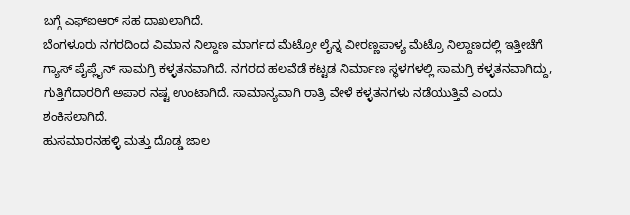ಬಗ್ಗೆ ಎಫ್ಐಆರ್ ಸಹ ದಾಖಲಾಗಿದೆ.
ಬೆಂಗಳೂರು ನಗರದಿಂದ ವಿಮಾನ ನಿಲ್ದಾಣ ಮಾರ್ಗದ ಮೆಟ್ರೋ ಲೈನ್ನ ವೀರಣ್ಣಪಾಳ್ಯ ಮೆಟ್ರೊ ನಿಲ್ದಾಣದಲ್ಲಿ ಇತ್ತೀಚೆಗೆ ಗ್ಯಾಸ್ ಪೈಪ್ಲೈನ್ ಸಾಮಗ್ರಿ ಕಳ್ಳತನವಾಗಿದೆ. ನಗರದ ಹಲವೆಡೆ ಕಟ್ಟಡ ನಿರ್ಮಾಣ ಸ್ಥಳಗಳಲ್ಲಿ ಸಾಮಗ್ರಿ ಕಳ್ಳತನವಾಗಿದ್ದು, ಗುತ್ತಿಗೆದಾರರಿಗೆ ಅಪಾರ ನಷ್ಟ ಉಂಟಾಗಿದೆ. ಸಾಮಾನ್ಯವಾಗಿ ರಾತ್ರಿ ವೇಳೆ ಕಳ್ಳತನಗಳು ನಡೆಯುತ್ತಿವೆ ಎಂದು ಶಂಕಿಸಲಾಗಿದೆ.
ಹುಸಮಾರನಹಳ್ಳಿ ಮತ್ತು ದೊಡ್ಡ ಜಾಲ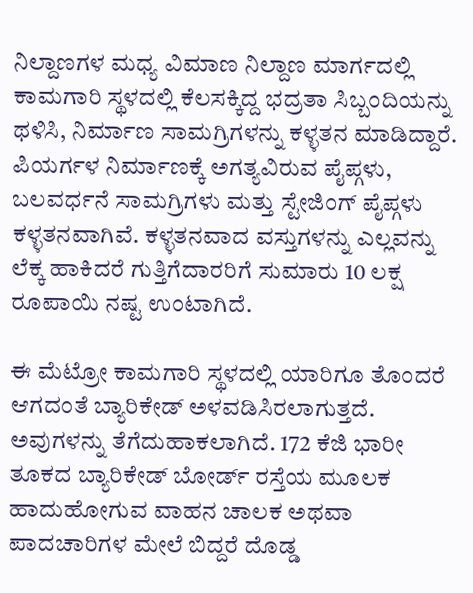ನಿಲ್ದಾಣಗಳ ಮಧ್ಯ ವಿಮಾಣ ನಿಲ್ದಾಣ ಮಾರ್ಗದಲ್ಲಿ ಕಾಮಗಾರಿ ಸ್ಥಳದಲ್ಲಿ ಕೆಲಸಕ್ಕಿದ್ದ ಭದ್ರತಾ ಸಿಬ್ಬಂದಿಯನ್ನು ಥಳಿಸಿ, ನಿರ್ಮಾಣ ಸಾಮಗ್ರಿಗಳನ್ನು ಕಳ್ಳತನ ಮಾಡಿದ್ದಾರೆ. ಪಿಯರ್ಗಳ ನಿರ್ಮಾಣಕ್ಕೆ ಅಗತ್ಯವಿರುವ ಪೈಪ್ಗಳು, ಬಲವರ್ಧನೆ ಸಾಮಗ್ರಿಗಳು ಮತ್ತು ಸ್ಟೇಜಿಂಗ್ ಪೈಪ್ಗಳು ಕಳ್ಳತನವಾಗಿವೆ. ಕಳ್ಳತನವಾದ ವಸ್ತುಗಳನ್ನು ಎಲ್ಲವನ್ನು ಲೆಕ್ಕ ಹಾಕಿದರೆ ಗುತ್ತಿಗೆದಾರರಿಗೆ ಸುಮಾರು 10 ಲಕ್ಷ ರೂಪಾಯಿ ನಷ್ಟ ಉಂಟಾಗಿದೆ.

ಈ ಮೆಟ್ರೋ ಕಾಮಗಾರಿ ಸ್ಥಳದಲ್ಲಿ ಯಾರಿಗೂ ತೊಂದರೆ ಆಗದಂತೆ ಬ್ಯಾರಿಕೇಡ್ ಅಳವಡಿಸಿರಲಾಗುತ್ತದೆ. ಅವುಗಳನ್ನು ತೆಗೆದುಹಾಕಲಾಗಿದೆ. 172 ಕೆಜಿ ಭಾರೀ ತೂಕದ ಬ್ಯಾರಿಕೇಡ್ ಬೋರ್ಡ್ ರಸ್ತೆಯ ಮೂಲಕ ಹಾದುಹೋಗುವ ವಾಹನ ಚಾಲಕ ಅಥವಾ ಪಾದಚಾರಿಗಳ ಮೇಲೆ ಬಿದ್ದರೆ ದೊಡ್ಡ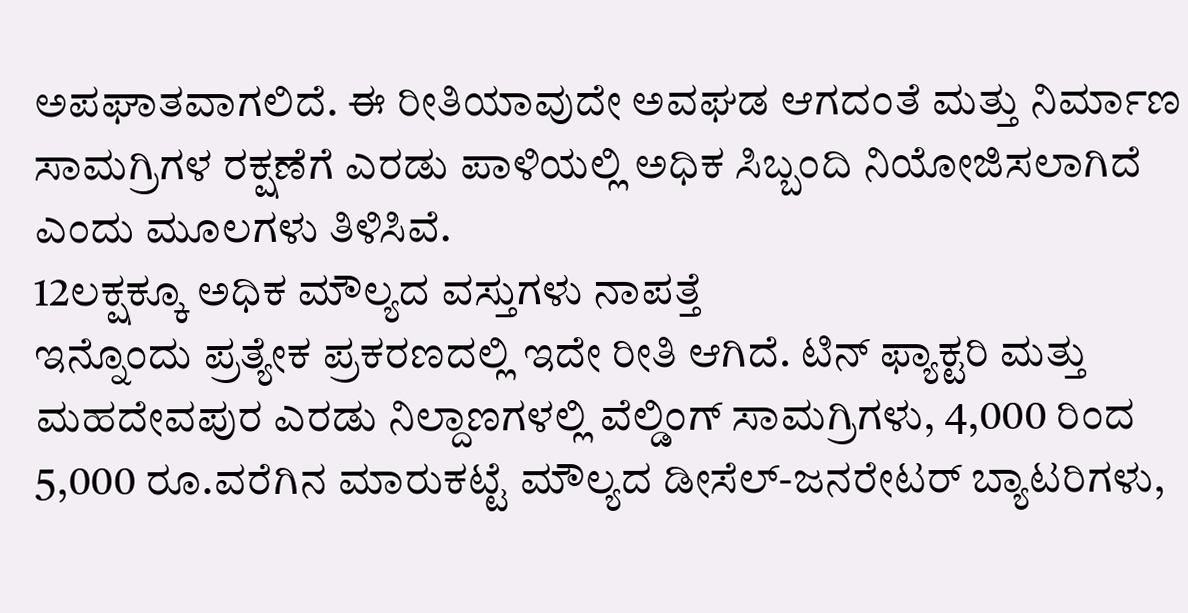ಅಪಘಾತವಾಗಲಿದೆ. ಈ ರೀತಿಯಾವುದೇ ಅವಘಡ ಆಗದಂತೆ ಮತ್ತು ನಿರ್ಮಾಣ ಸಾಮಗ್ರಿಗಳ ರಕ್ಷಣೆಗೆ ಎರಡು ಪಾಳಿಯಲ್ಲಿ ಅಧಿಕ ಸಿಬ್ಬಂದಿ ನಿಯೋಜಿಸಲಾಗಿದೆ ಎಂದು ಮೂಲಗಳು ತಿಳಿಸಿವೆ.
12ಲಕ್ಷಕ್ಕೂ ಅಧಿಕ ಮೌಲ್ಯದ ವಸ್ತುಗಳು ನಾಪತ್ತೆ
ಇನ್ನೊಂದು ಪ್ರತ್ಯೇಕ ಪ್ರಕರಣದಲ್ಲಿ ಇದೇ ರೀತಿ ಆಗಿದೆ. ಟಿನ್ ಫ್ಯಾಕ್ಟರಿ ಮತ್ತು ಮಹದೇವಪುರ ಎರಡು ನಿಲ್ದಾಣಗಳಲ್ಲಿ ವೆಲ್ಡಿಂಗ್ ಸಾಮಗ್ರಿಗಳು, 4,000 ರಿಂದ 5,000 ರೂ.ವರೆಗಿನ ಮಾರುಕಟ್ಟೆ ಮೌಲ್ಯದ ಡೀಸೆಲ್-ಜನರೇಟರ್ ಬ್ಯಾಟರಿಗಳು,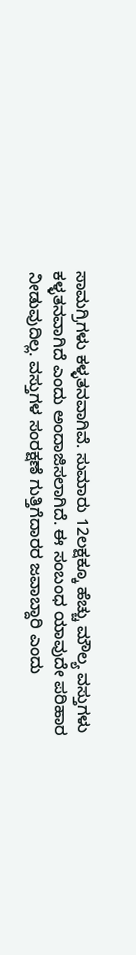ಸಾಮಗ್ರಿಗಳು ಕಳ್ಳತನವಾಗಿವೆ. ಸುಮಾರು 12ಲಕ್ಷಕ್ಕೂ ಹೆಚ್ಚು ಮೌಲ್ಯ ವಸ್ತುಗಳು ಕಳ್ಳತನವಾಗಿದೆ ಎಂದು ಅಂದಾಜಿಸಲಾಗಿದೆ. ಈ ಸಂಬಂಧ ಯಾವುದೇ ಪರಿಹಾರ ನೀಡುವುದಿಲ್ಲ. ವಸ್ತುಗಳ ಸಂರಕ್ಷಣೆ ಗುತ್ತಿಗೆದಾರರ ಜವಾಬ್ದಾರಿ ಎಂದು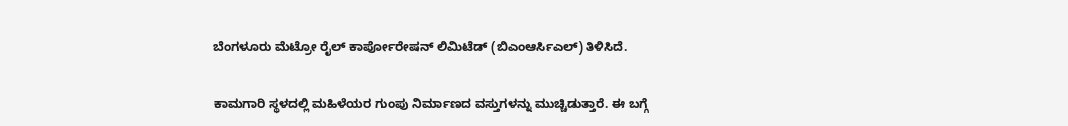ಬೆಂಗಳೂರು ಮೆಟ್ರೋ ರೈಲ್ ಕಾರ್ಪೋರೇಷನ್ ಲಿಮಿಟೆಡ್ (ಬಿಎಂಆರ್ಸಿಎಲ್) ತಿಳಿಸಿದೆ.

ಕಾಮಗಾರಿ ಸ್ಥಳದಲ್ಲಿ ಮಹಿಳೆಯರ ಗುಂಪು ನಿರ್ಮಾಣದ ವಸ್ತುಗಳನ್ನು ಮುಚ್ಚಿಡುತ್ತಾರೆ. ಈ ಬಗ್ಗೆ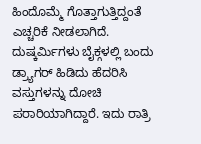ಹಿಂದೊಮ್ಮೆ ಗೊತ್ತಾಗುತ್ತಿದ್ದಂತೆ ಎಚ್ಚರಿಕೆ ನೀಡಲಾಗಿದೆ. ದುಷ್ಕರ್ಮಿಗಳು ಬೈಕ್ಗಳಲ್ಲಿ ಬಂದು ಡ್ರ್ಯಾಗರ್ ಹಿಡಿದು ಹೆದರಿಸಿ ವಸ್ತುಗಳನ್ನು ದೋಚಿ ಪರಾರಿಯಾಗಿದ್ದಾರೆ. ಇದು ರಾತ್ರಿ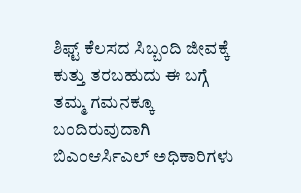ಶಿಫ್ಟ್ ಕೆಲಸದ ಸಿಬ್ಬಂದಿ ಜೀವಕ್ಕೆ ಕುತ್ತು ತರಬಹುದು ಈ ಬಗ್ಗೆ ತಮ್ಮ ಗಮನಕ್ಕೂ ಬಂದಿರುವುದಾಗಿ ಬಿಎಂಆರ್ಸಿಎಲ್ ಅಧಿಕಾರಿಗಳು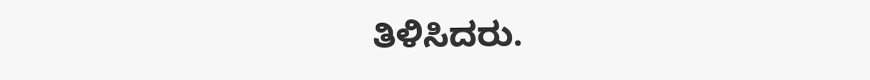ತಿಳಿಸಿದರು.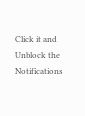Click it and Unblock the Notifications